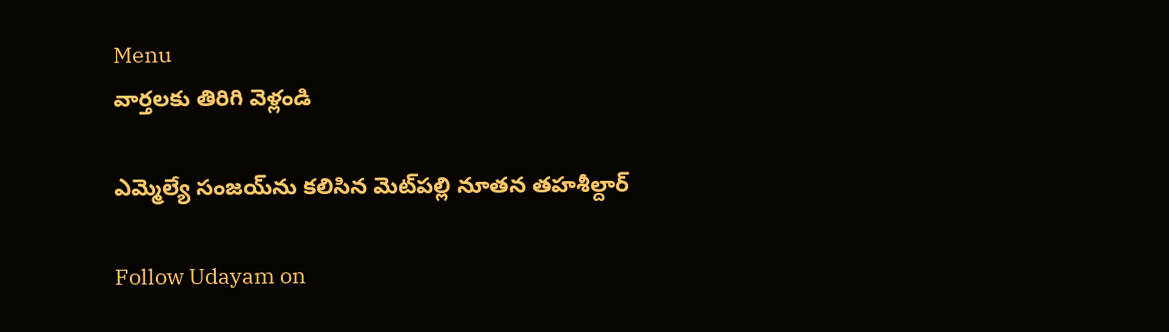Menu
వార్తలకు తిరిగి వెళ్లండి

ఎమ్మెల్యే సంజయ్‌ను కలిసిన మెట్‌పల్లి నూతన తహశీల్దార్

Follow Udayam on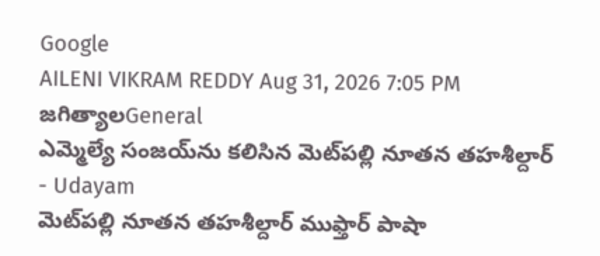Google
AILENI VIKRAM REDDY Aug 31, 2026 7:05 PM జగిత్యాలGeneral
ఎమ్మెల్యే సంజయ్‌ను కలిసిన మెట్‌పల్లి నూతన తహశీల్దార్ - Udayam
మెట్‌పల్లి నూతన తహశీల్దార్ ముఫ్తార్ పాషా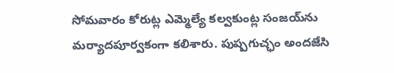సోమవారం కోరుట్ల ఎమ్మెల్యే కల్వకుంట్ల సంజయ్‌ను మర్యాదపూర్వకంగా కలిశారు. పుష్పగుచ్ఛం అందజేసి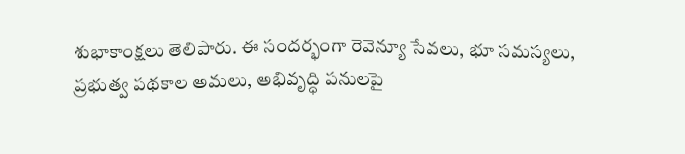శుభాకాంక్షలు తెలిపారు. ఈ సందర్భంగా రెవెన్యూ సేవలు, భూ సమస్యలు, ప్రభుత్వ పథకాల అమలు, అభివృద్ధి పనులపై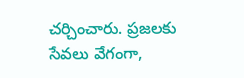చర్చించారు. ప్రజలకు సేవలు వేగంగా,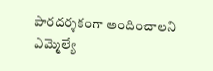పారదర్శకంగా అందించాలని ఎమ్మెల్యే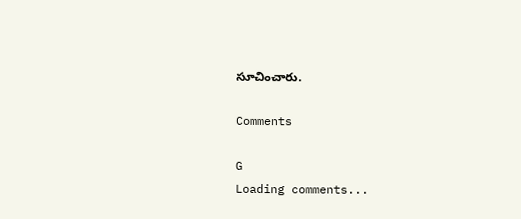సూచించారు.

Comments

G
Loading comments...